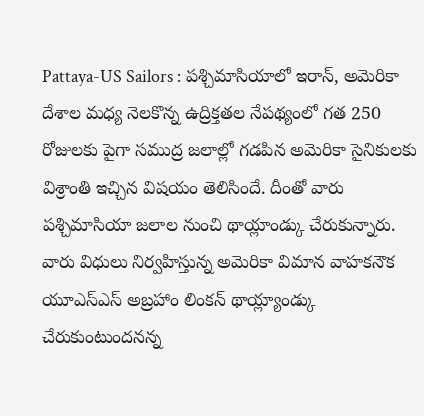Pattaya-US Sailors : పశ్చిమాసియాలో ఇరాన్, అమెరికా దేశాల మధ్య నెలకొన్న ఉద్రిక్తతల నేపథ్యంలో గత 250 రోజులకు పైగా సముద్ర జలాల్లో గడపిన అమెరికా సైనికులకు విశ్రాంతి ఇచ్చిన విషయం తెలిసిందే. దీంతో వారు పశ్చిమాసియా జలాల నుంచి థాయ్లాండ్కు చేరుకున్నారు. వారు విధులు నిర్వహిస్తున్న అమెరికా విమాన వాహకనౌక యూఎస్ఎస్ అబ్రహాం లింకన్ థాయ్ల్యాండ్కు చేరుకుంటుందనన్న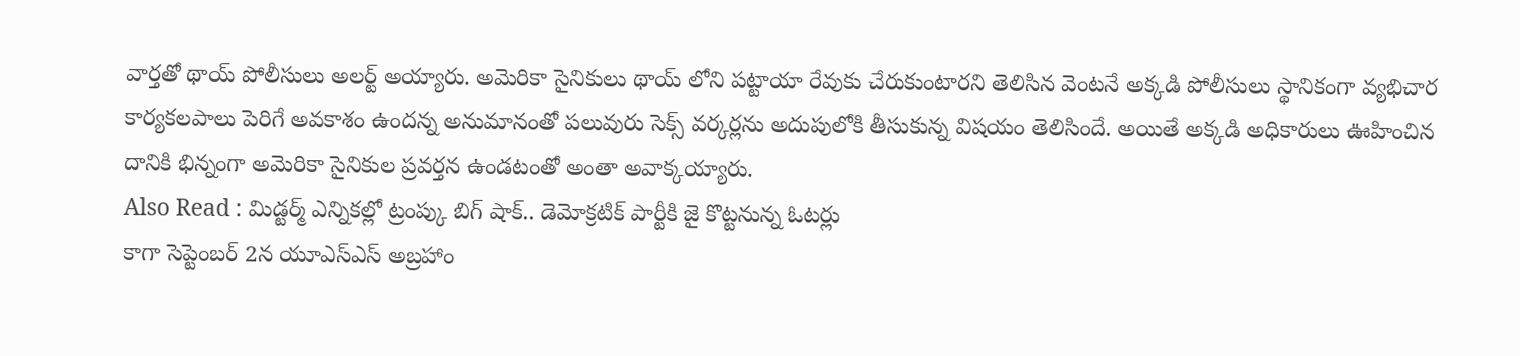వార్తతో థాయ్ పోలీసులు అలర్ట్ అయ్యారు. అమెరికా సైనికులు థాయ్ లోని పట్టాయా రేవుకు చేరుకుంటారని తెలిసిన వెంటనే అక్కడి పోలీసులు స్థానికంగా వ్యభిచార కార్యకలపాలు పెరిగే అవకాశం ఉందన్న అనుమానంతో పలువురు సెక్స్ వర్కర్లను అదుపులోకి తీసుకున్న విషయం తెలిసిందే. అయితే అక్కడి అధికారులు ఊహించిన దానికి భిన్నంగా అమెరికా సైనికుల ప్రవర్తన ఉండటంతో అంతా అవాక్కయ్యారు.
Also Read : మిడ్టర్మ్ ఎన్నికల్లో ట్రంప్కు బిగ్ షాక్.. డెమోక్రటిక్ పార్టీకి జై కొట్టనున్న ఓటర్లు
కాగా సెప్టెంబర్ 2న యూఎస్ఎస్ అబ్రహాం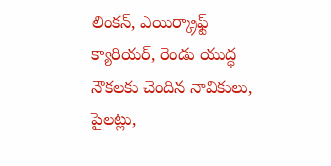లింకన్, ఎయిర్క్రాఫ్ట్ క్యారియర్, రెండు యుద్ధ నౌకలకు చెందిన నావికులు, పైలట్లు,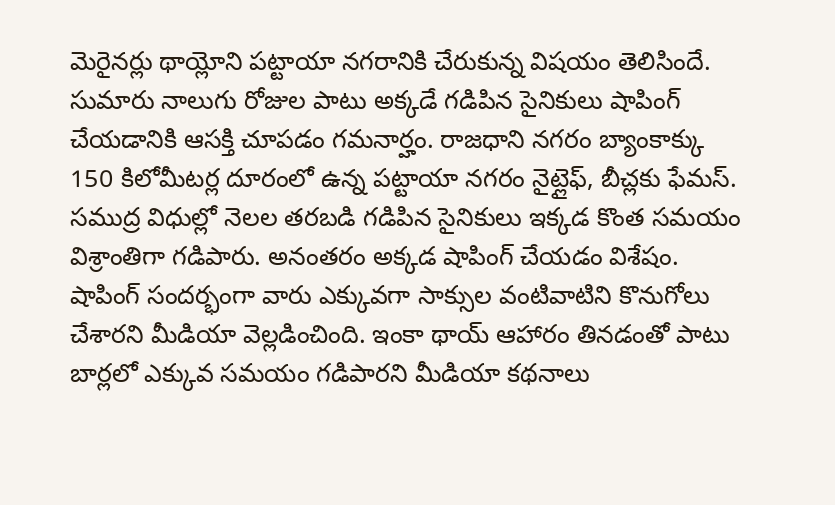మెరైనర్లు థాయ్లోని పట్టాయా నగరానికి చేరుకున్న విషయం తెలిసిందే. సుమారు నాలుగు రోజుల పాటు అక్కడే గడిపిన సైనికులు షాపింగ్ చేయడానికి ఆసక్తి చూపడం గమనార్హం. రాజధాని నగరం బ్యాంకాక్కు 150 కిలోమీటర్ల దూరంలో ఉన్న పట్టాయా నగరం నైట్లైఫ్, బీచ్లకు ఫేమస్. సముద్ర విధుల్లో నెలల తరబడి గడిపిన సైనికులు ఇక్కడ కొంత సమయం విశ్రాంతిగా గడిపారు. అనంతరం అక్కడ షాపింగ్ చేయడం విశేషం. షాపింగ్ సందర్భంగా వారు ఎక్కువగా సాక్సుల వంటివాటిని కొనుగోలు చేశారని మీడియా వెల్లడించింది. ఇంకా థాయ్ ఆహారం తినడంతో పాటు బార్లలో ఎక్కువ సమయం గడిపారని మీడియా కథనాలు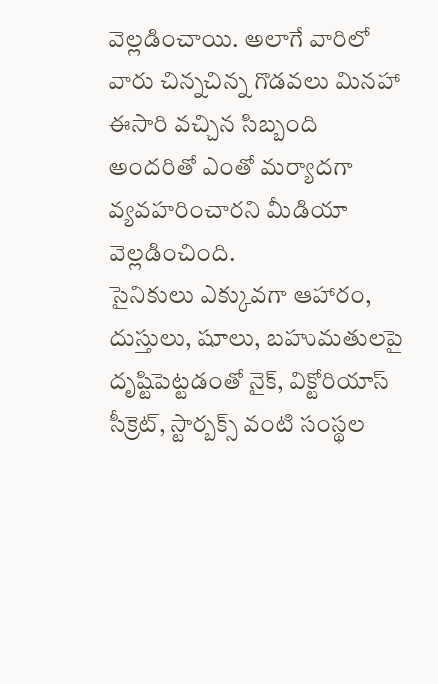వెల్లడించాయి. అలాగే వారిలో వారు చిన్నచిన్న గొడవలు మినహా ఈసారి వచ్చిన సిబ్బంది అందరితో ఎంతో మర్యాదగా వ్యవహరించారని మీడియా వెల్లడించింది.
సైనికులు ఎక్కువగా ఆహారం, దుస్తులు, షూలు, బహుమతులపై దృష్టిపెట్టడంతో నైక్, విక్టోరియాస్ సీక్రెట్, స్టార్బక్స్ వంటి సంస్థల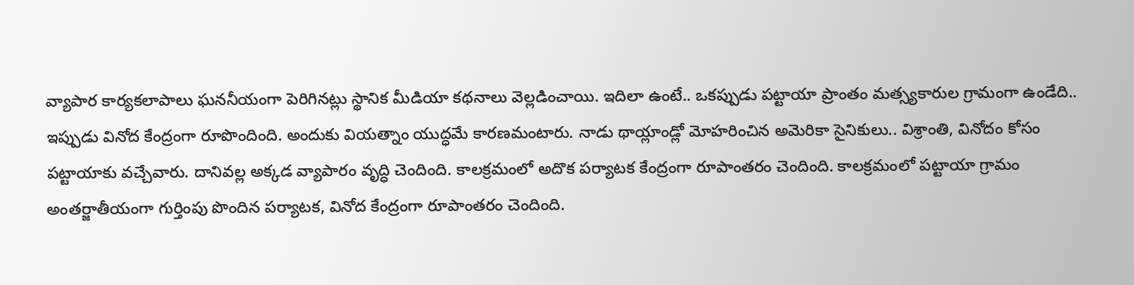వ్యాపార కార్యకలాపాలు ఘననీయంగా పెరిగినట్లు స్థానిక మీడియా కథనాలు వెల్లడించాయి. ఇదిలా ఉంటే.. ఒకప్పుడు పట్టాయా ప్రాంతం మత్స్యకారుల గ్రామంగా ఉండేది.. ఇప్పుడు వినోద కేంద్రంగా రూపొందింది. అందుకు వియత్నాం యుద్ధమే కారణమంటారు. నాడు థాయ్లాండ్లో మోహరించిన అమెరికా సైనికులు.. విశ్రాంతి, వినోదం కోసం పట్టాయాకు వచ్చేవారు. దానివల్ల అక్కడ వ్యాపారం వృద్ధి చెందింది. కాలక్రమంలో అదొక పర్యాటక కేంద్రంగా రూపాంతరం చెందింది. కాలక్రమంలో పట్టాయా గ్రామం అంతర్జాతీయంగా గుర్తింపు పొందిన పర్యాటక, వినోద కేంద్రంగా రూపాంతరం చెందింది.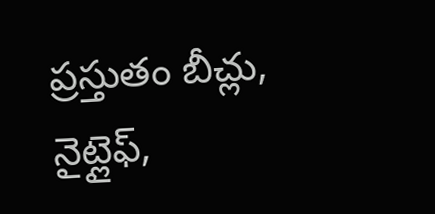ప్రస్తుతం బీచ్లు, నైట్లైఫ్,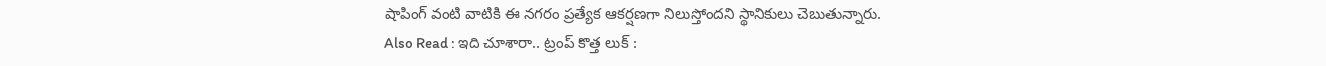షాపింగ్ వంటి వాటికి ఈ నగరం ప్రత్యేక ఆకర్షణగా నిలుస్తోందని స్థానికులు చెబుతున్నారు.
Also Read : ఇది చూశారా.. ట్రంప్ కొత్త లుక్ :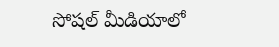సోషల్ మీడియాలో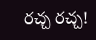రచ్చ రచ్చ!